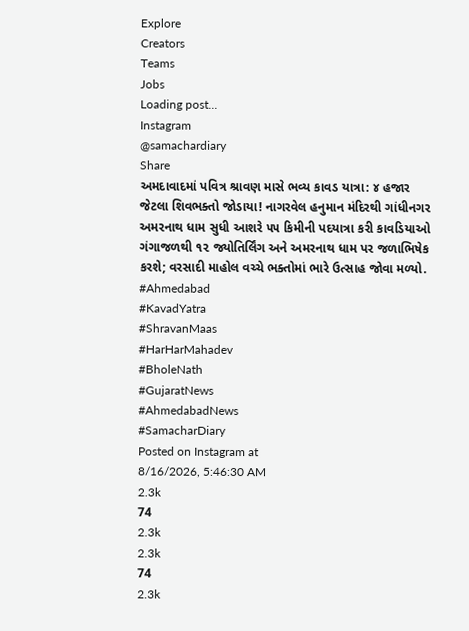Explore
Creators
Teams
Jobs
Loading post...
Instagram
@samachardiary
Share
અમદાવાદમાં પવિત્ર શ્રાવણ માસે ભવ્ય કાવડ યાત્રા: ૪ હજાર જેટલા શિવભક્તો જોડાયા! નાગરવેલ હનુમાન મંદિરથી ગાંધીનગર અમરનાથ ધામ સુધી આશરે ૫૫ કિમીની પદયાત્રા કરી કાવડિયાઓ ગંગાજળથી ૧૨ જ્યોતિર્લિંગ અને અમરનાથ ધામ પર જળાભિષેક કરશે; વરસાદી માહોલ વચ્ચે ભક્તોમાં ભારે ઉત્સાહ જોવા મળ્યો.
#Ahmedabad
#KavadYatra
#ShravanMaas
#HarHarMahadev
#BholeNath
#GujaratNews
#AhmedabadNews
#SamacharDiary
Posted on Instagram at
8/16/2026, 5:46:30 AM
2.3k
74
2.3k
2.3k
74
2.3k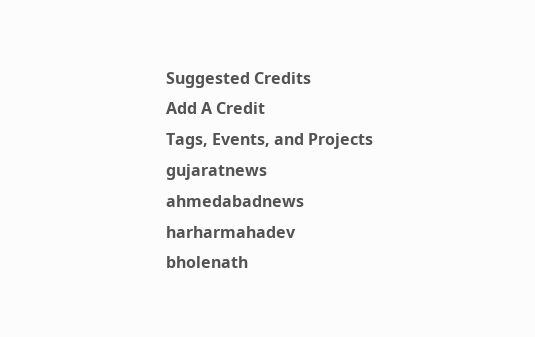Suggested Credits
Add A Credit
Tags, Events, and Projects
gujaratnews
ahmedabadnews
harharmahadev
bholenath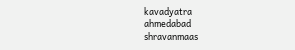kavadyatra
ahmedabad
shravanmaas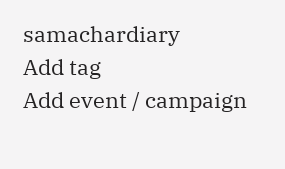samachardiary
Add tag
Add event / campaign